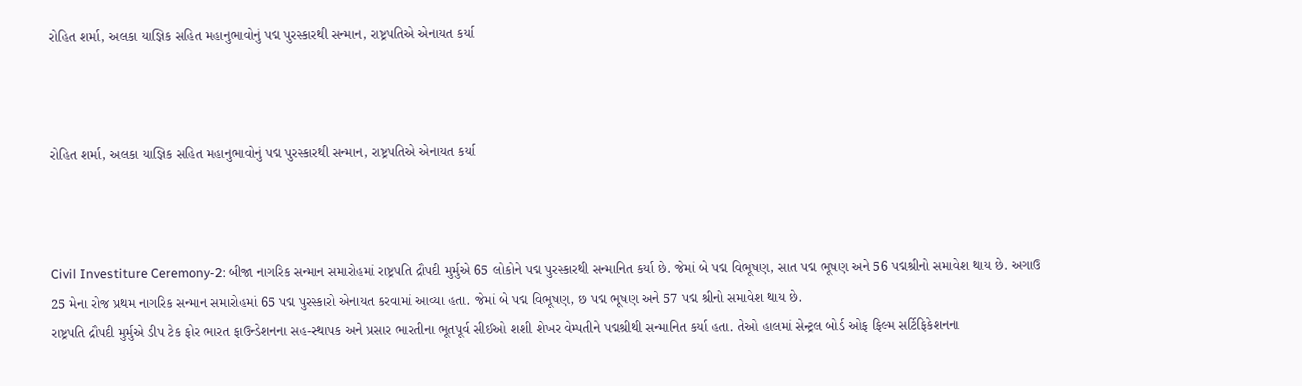રોહિત શર્મા, અલકા યાજ્ઞિક સહિત મહાનુભાવોનું પદ્મ પુરસ્કારથી સન્માન, રાષ્ટ્રપતિએ એનાયત કર્યા



રોહિત શર્મા, અલકા યાજ્ઞિક સહિત મહાનુભાવોનું પદ્મ પુરસ્કારથી સન્માન, રાષ્ટ્રપતિએ એનાયત કર્યા



Civil Investiture Ceremony-2: બીજા નાગરિક સન્માન સમારોહમાં રાષ્ટ્રપતિ દ્રૌપદી મુર્મુએ 65 લોકોને પદ્મ પુરસ્કારથી સન્માનિત કર્યા છે. જેમાં બે પદ્મ વિભૂષણ, સાત પદ્મ ભૂષણ અને 56 પદ્મશ્રીનો સમાવેશ થાય છે. અગાઉ 25 મેના રોજ પ્રથમ નાગરિક સન્માન સમારોહમાં 65 પદ્મ પુરસ્કારો એનાયત કરવામાં આવ્યા હતા. જેમાં બે પદ્મ વિભૂષણ, છ પદ્મ ભૂષણ અને 57 પદ્મ શ્રીનો સમાવેશ થાય છે.
રાષ્ટ્રપતિ દ્રૌપદી મુર્મુએ ડીપ ટેક ફોર ભારત ફાઉન્ડેશનના સહ-સ્થાપક અને પ્રસાર ભારતીના ભૂતપૂર્વ સીઈઓ શશી શેખર વેમ્પતીને પદ્મશ્રીથી સન્માનિત કર્યા હતા. તેઓ હાલમાં સેન્ટ્રલ બોર્ડ ઓફ ફિલ્મ સર્ટિફિકેશનના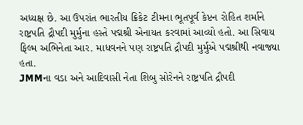અધ્યક્ષ છે. આ ઉપરાંત ભારતીય ક્રિકેટ ટીમના ભૂતપૂર્વ કેપ્ટન રોહિત શર્માને રાષ્ટ્રપતિ દ્રૌપદી મુર્મુના હસ્તે પદ્મશ્રી એનાયત કરવામાં આવ્યો હતો. આ સિવાય ફિલ્મ અભિનેતા આર. માધવનને પણ રાષ્ટ્રપતિ દ્રૌપદી મુર્મુએ પદ્મશ્રીથી નવાજ્યા હતા.
JMMના વડા અને આદિવાસી નેતા શિબુ સોરેનને રાષ્ટ્રપતિ દ્રૌપદી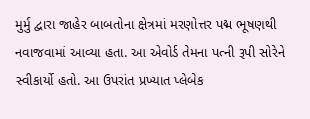મુર્મુ દ્વારા જાહેર બાબતોના ક્ષેત્રમાં મરણોત્તર પદ્મ ભૂષણથી નવાજવામાં આવ્યા હતા. આ એવોર્ડ તેમના પત્ની રૂપી સોરેને સ્વીકાર્યો હતો. આ ઉપરાંત પ્રખ્યાત પ્લેબેક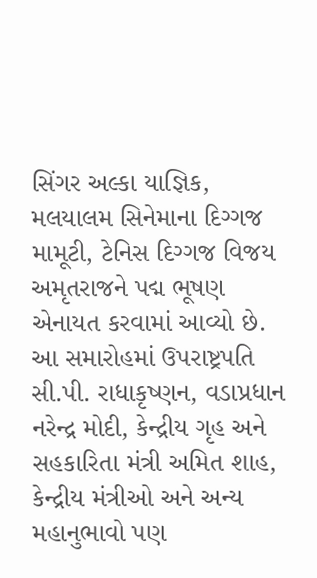સિંગર અલ્કા યાજ્ઞિક, મલયાલમ સિનેમાના દિગ્ગજ મામૂટી, ટેનિસ દિગ્ગજ વિજય અમૃતરાજને પદ્મ ભૂષણ એનાયત કરવામાં આવ્યો છે.
આ સમારોહમાં ઉપરાષ્ટ્રપતિ સી.પી. રાધાકૃષ્ણન, વડાપ્રધાન નરેન્દ્ર મોદી, કેન્દ્રીય ગૃહ અને સહકારિતા મંત્રી અમિત શાહ, કેન્દ્રીય મંત્રીઓ અને અન્ય મહાનુભાવો પણ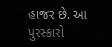હાજર છે. આ પુરસ્કારો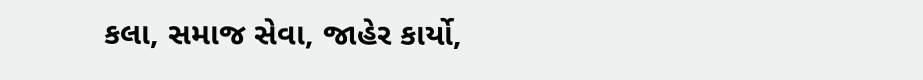કલા, સમાજ સેવા, જાહેર કાર્યો,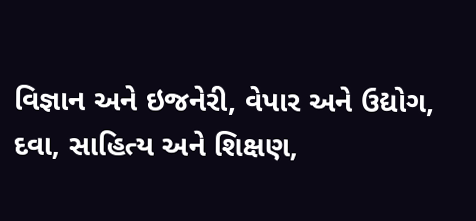વિજ્ઞાન અને ઇજનેરી, વેપાર અને ઉદ્યોગ, દવા, સાહિત્ય અને શિક્ષણ,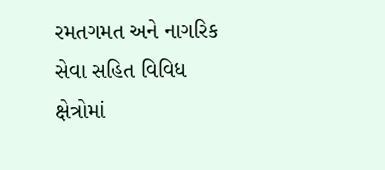રમતગમત અને નાગરિક સેવા સહિત વિવિધ ક્ષેત્રોમાં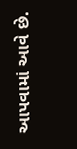આપવામાં આવે છે.